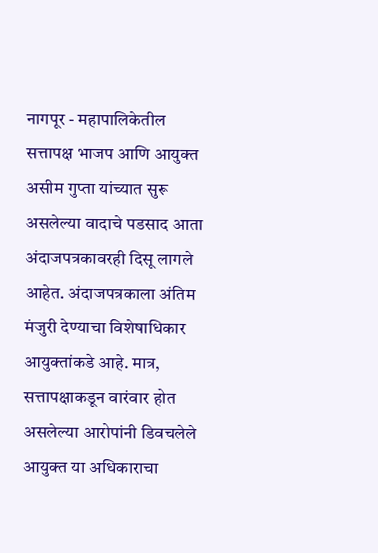नागपूर - महापालिकेतील सत्तापक्ष भाजप आणि आयुक्त असीम गुप्ता यांच्यात सुरू असलेल्या वादाचे पडसाद आता अंदाजपत्रकावरही दिसू लागले आहेत. अंदाजपत्रकाला अंतिम मंजुरी देण्याचा विशेषाधिकार आयुक्तांकडे आहे. मात्र, सत्तापक्षाकडून वारंवार होत असलेल्या आरोपांनी डिवचलेले आयुक्त या अधिकाराचा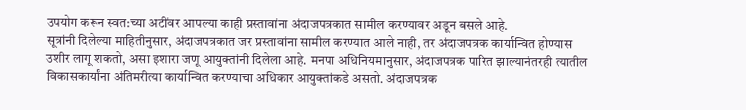उपयोग करून स्वत:च्या अटींवर आपल्या काही प्रस्तावांना अंदाजपत्रकात सामील करण्यावर अडून बसले आहे.
सूत्रांनी दिलेल्या माहितीनुसार, अंदाजपत्रकात जर प्रस्तावांना सामील करण्यात आले नाही, तर अंदाजपत्रक कार्यान्वित होण्यास उशीर लागू शकतो, असा इशारा जणू आयुक्तांनी दिलेला आहे. मनपा अधिनियमानुसार, अंदाजपत्रक पारित झाल्यानंतरही त्यातील विकासकार्यांना अंतिमरीत्या कार्यान्वित करण्याचा अधिकार आयुक्तांकडे असतो. अंदाजपत्रक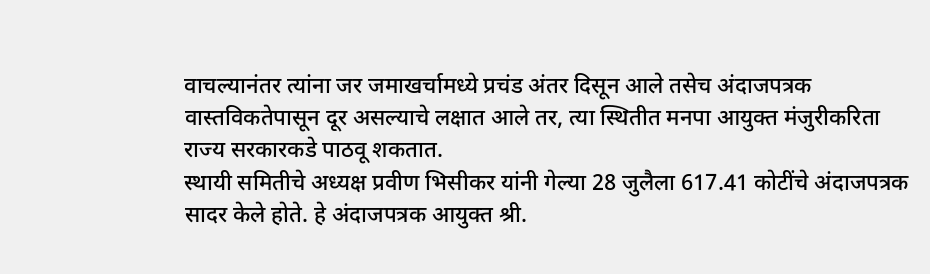वाचल्यानंतर त्यांना जर जमाखर्चामध्ये प्रचंड अंतर दिसून आले तसेच अंदाजपत्रक वास्तविकतेपासून दूर असल्याचे लक्षात आले तर, त्या स्थितीत मनपा आयुक्त मंजुरीकरिता राज्य सरकारकडे पाठवू शकतात.
स्थायी समितीचे अध्यक्ष प्रवीण भिसीकर यांनी गेल्या 28 जुलैला 617.41 कोटींचे अंदाजपत्रक सादर केले होते. हे अंदाजपत्रक आयुक्त श्री.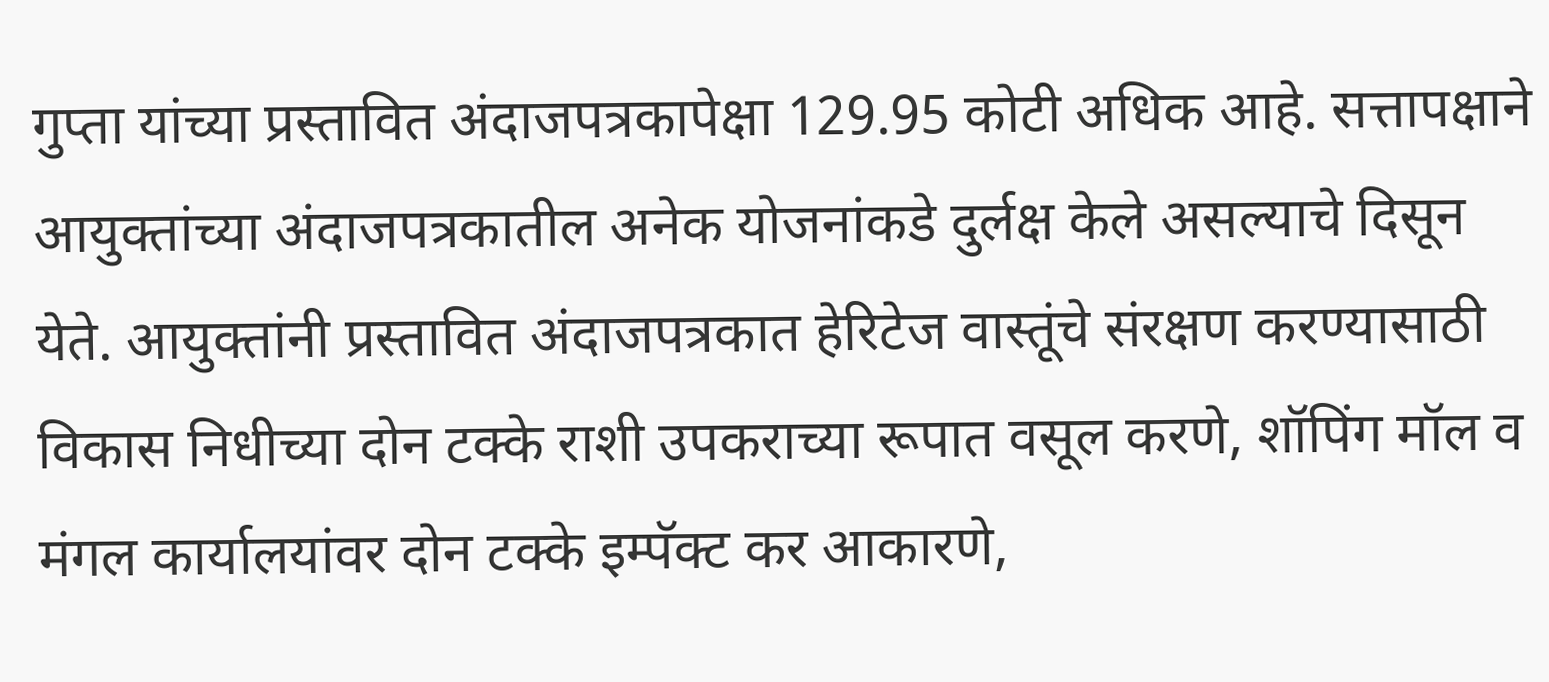गुप्ता यांच्या प्रस्तावित अंदाजपत्रकापेक्षा 129.95 कोटी अधिक आहे. सत्तापक्षाने आयुक्तांच्या अंदाजपत्रकातील अनेक योजनांकडे दुर्लक्ष केले असल्याचे दिसून येते. आयुक्तांनी प्रस्तावित अंदाजपत्रकात हेरिटेज वास्तूंचे संरक्षण करण्यासाठी विकास निधीच्या दोन टक्के राशी उपकराच्या रूपात वसूल करणे, शॉपिंग मॉल व मंगल कार्यालयांवर दोन टक्के इम्पॅक्ट कर आकारणे,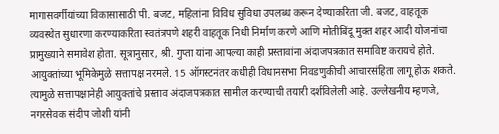मागासवर्गीयांच्या विकासासाठी पी. बजट, महिलांना विविध सुविधा उपलब्ध करून देण्याकरिता जी. बजट, वाहतूक व्यवस्थेत सुधारणा करण्याकरिता स्वतंत्रपणे शहरी वाहतूक निधी निर्माण करणे आणि मोतीबिंदू मुक्त शहर आदी योजनांचा प्रामुख्याने समावेश होता. सूत्रानुसार, श्री. गुप्ता यांना आपल्या काही प्रस्तावांना अंदाजपत्रकात समाविष्ट करायचे होते. आयुक्तांच्या भूमिकेमुळे सत्तापक्ष नरमले. 15 ऑगस्टनंतर कधीही विधानसभा निवडणुकीची आचारसंहिता लागू होऊ शकते. त्यामुळे सत्तापक्षानेही आयुक्तांचे प्रस्ताव अंदाजपत्रकात सामील करण्याची तयारी दर्शविलेली आहे. उल्लेखनीय म्हणजे, नगरसेवक संदीप जोशी यांनी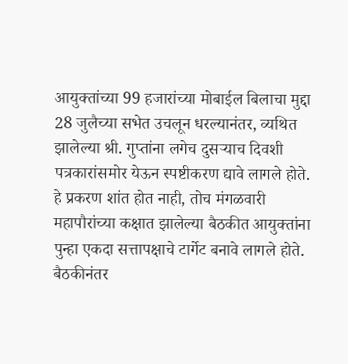आयुक्तांच्या 99 हजारांच्या मोबाईल बिलाचा मुद्दा 28 जुलैच्या सभेत उचलून धरल्यानंतर, व्यथित झालेल्या श्री. गुप्तांना लगेच दुसऱ्याच दिवशी पत्रकारांसमोर येऊन स्पष्टीकरण द्यावे लागले होते. हे प्रकरण शांत होत नाही, तोच मंगळवारी महापौरांच्या कक्षात झालेल्या बैठकीत आयुक्तांना पुन्हा एकदा सत्तापक्षाचे टार्गेट बनावे लागले होते. बैठकीनंतर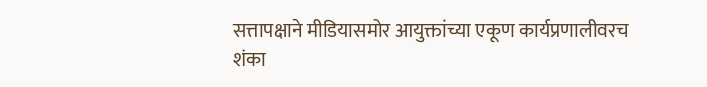सत्तापक्षाने मीडियासमोर आयुक्तांच्या एकूण कार्यप्रणालीवरच शंका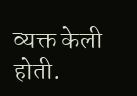व्यक्त केली होती.